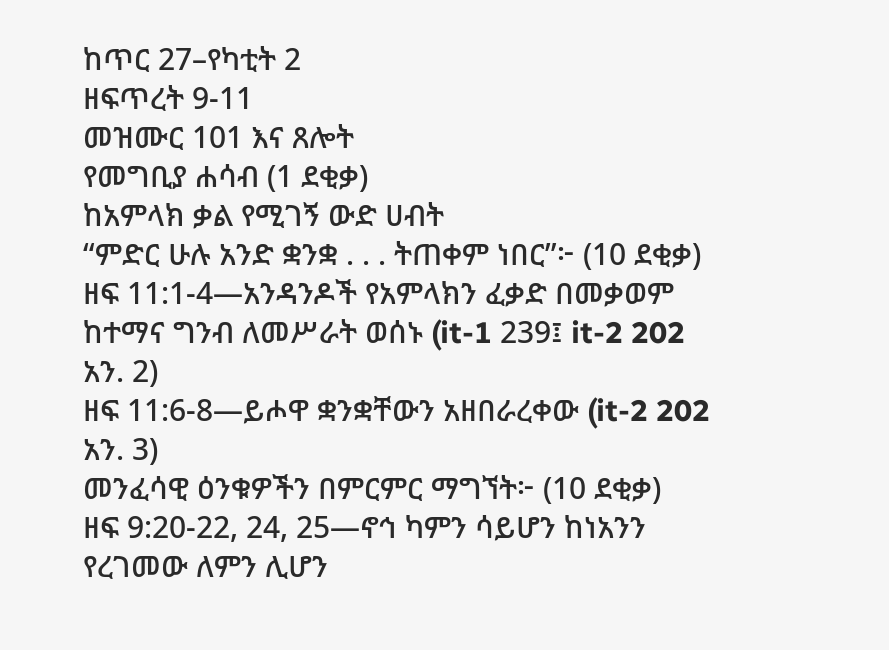ከጥር 27–የካቲት 2
ዘፍጥረት 9-11
መዝሙር 101 እና ጸሎት
የመግቢያ ሐሳብ (1 ደቂቃ)
ከአምላክ ቃል የሚገኝ ውድ ሀብት
“ምድር ሁሉ አንድ ቋንቋ . . . ትጠቀም ነበር”፦ (10 ደቂቃ)
ዘፍ 11:1-4—አንዳንዶች የአምላክን ፈቃድ በመቃወም ከተማና ግንብ ለመሥራት ወሰኑ (it-1 239፤ it-2 202 አን. 2)
ዘፍ 11:6-8—ይሖዋ ቋንቋቸውን አዘበራረቀው (it-2 202 አን. 3)
መንፈሳዊ ዕንቁዎችን በምርምር ማግኘት፦ (10 ደቂቃ)
ዘፍ 9:20-22, 24, 25—ኖኅ ካምን ሳይሆን ከነአንን የረገመው ለምን ሊሆን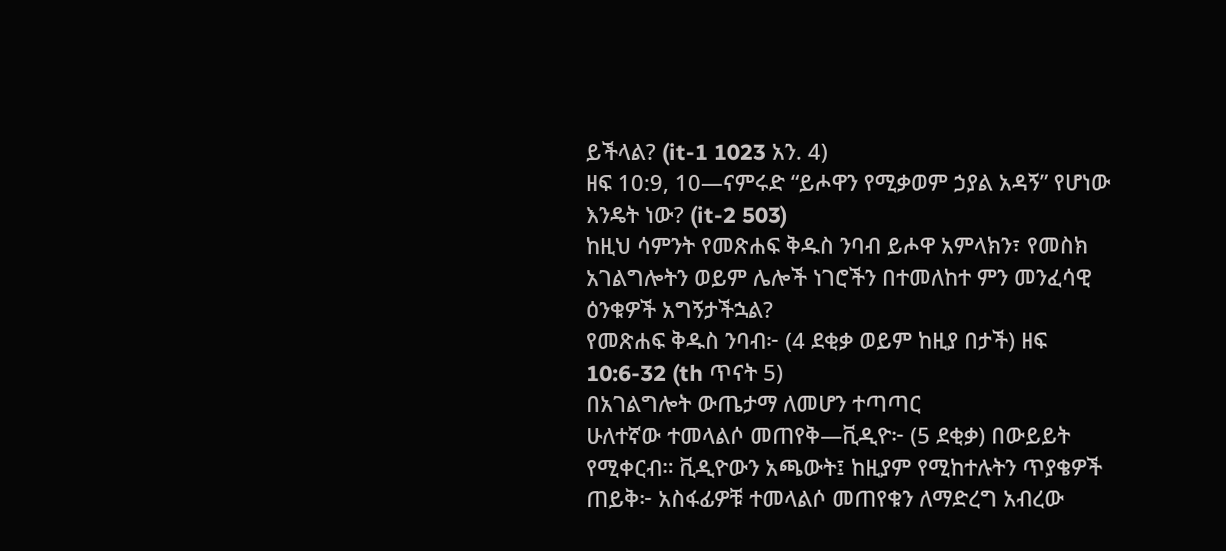ይችላል? (it-1 1023 አን. 4)
ዘፍ 10:9, 10—ናምሩድ “ይሖዋን የሚቃወም ኃያል አዳኝ” የሆነው እንዴት ነው? (it-2 503)
ከዚህ ሳምንት የመጽሐፍ ቅዱስ ንባብ ይሖዋ አምላክን፣ የመስክ አገልግሎትን ወይም ሌሎች ነገሮችን በተመለከተ ምን መንፈሳዊ ዕንቁዎች አግኝታችኋል?
የመጽሐፍ ቅዱስ ንባብ፦ (4 ደቂቃ ወይም ከዚያ በታች) ዘፍ 10:6-32 (th ጥናት 5)
በአገልግሎት ውጤታማ ለመሆን ተጣጣር
ሁለተኛው ተመላልሶ መጠየቅ—ቪዲዮ፦ (5 ደቂቃ) በውይይት የሚቀርብ። ቪዲዮውን አጫውት፤ ከዚያም የሚከተሉትን ጥያቄዎች ጠይቅ፦ አስፋፊዎቹ ተመላልሶ መጠየቁን ለማድረግ አብረው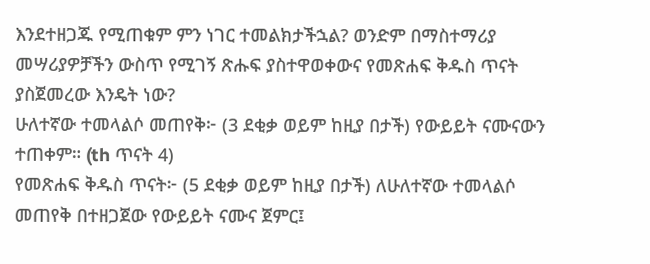እንደተዘጋጁ የሚጠቁም ምን ነገር ተመልክታችኋል? ወንድም በማስተማሪያ መሣሪያዎቻችን ውስጥ የሚገኝ ጽሑፍ ያስተዋወቀውና የመጽሐፍ ቅዱስ ጥናት ያስጀመረው እንዴት ነው?
ሁለተኛው ተመላልሶ መጠየቅ፦ (3 ደቂቃ ወይም ከዚያ በታች) የውይይት ናሙናውን ተጠቀም። (th ጥናት 4)
የመጽሐፍ ቅዱስ ጥናት፦ (5 ደቂቃ ወይም ከዚያ በታች) ለሁለተኛው ተመላልሶ መጠየቅ በተዘጋጀው የውይይት ናሙና ጀምር፤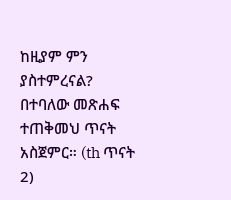ከዚያም ምን ያስተምረናል? በተባለው መጽሐፍ ተጠቅመህ ጥናት አስጀምር። (th ጥናት 2)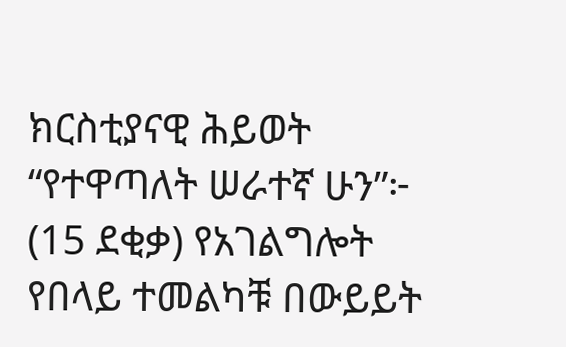ክርስቲያናዊ ሕይወት
“የተዋጣለት ሠራተኛ ሁን”፦ (15 ደቂቃ) የአገልግሎት የበላይ ተመልካቹ በውይይት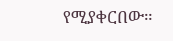የሚያቀርበው።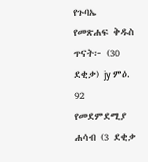የጉባኤ የመጽሐፍ ቅዱስ ጥናት፦ (30 ደቂቃ) jy ምዕ. 92
የመደምደሚያ ሐሳብ (3 ደቂቃ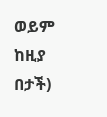ወይም ከዚያ በታች)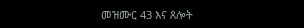መዝሙር 43 እና ጸሎት